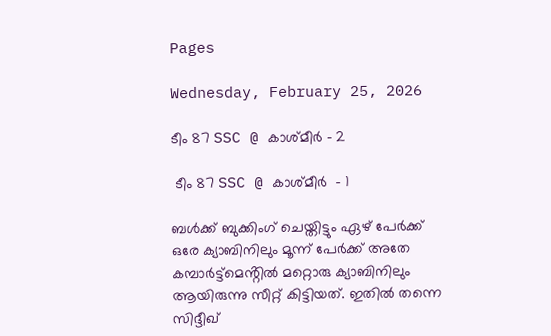Pages

Wednesday, February 25, 2026

ടീം 87 SSC @ കാശ്മീർ - 2

 ടീം 87 SSC @ കാശ്മീർ  - 1

ബൾക്ക് ബുക്കിംഗ് ചെയ്തിട്ടും ഏഴ് പേർക്ക് ഒരേ ക്യാബിനിലും മൂന്ന് പേർക്ക് അതേ കമ്പാർട്ട്മെൻ്റിൽ മറ്റൊരു ക്യാബിനിലും ആയിരുന്നു സീറ്റ് കിട്ടിയത്. ഇതിൽ തന്നെ സിദ്ദീഖ്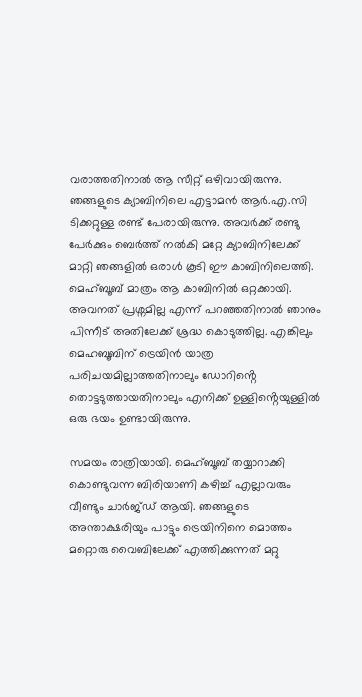വരാത്തതിനാൽ ആ സീറ്റ് ഒഴിവായിരുന്നു. ഞങ്ങളുടെ ക്യാബിനിലെ എട്ടാമൻ ആർ.എ.സി ടിക്കറ്റുള്ള രണ്ട് പേരായിരുന്നു. അവർക്ക് രണ്ടു പേർക്കും ബെർത്ത് നൽകി മറ്റേ ക്യാബിനിലേക്ക് മാറ്റി ഞങ്ങളിൽ ഒരാൾ കൂടി ഈ കാബിനിലെത്തി. മെഹ്ബൂബ് മാത്രം ആ കാബിനിൽ ഒറ്റക്കായി. അവനത് പ്രശ്നമില്ല എന്ന് പറഞ്ഞതിനാൽ ഞാനും പിന്നീട് അതിലേക്ക് ശ്രദ്ധ കൊടുത്തില്ല. എങ്കിലും മെഹബൂബിന് ട്രെയിൻ യാത്ര പരിചയമില്ലാത്തതിനാലും ഡോറിൻ്റെ തൊട്ടടുത്തായതിനാലും എനിക്ക് ഉള്ളിൻ്റെയുള്ളിൽ ഒരു ഭയം ഉണ്ടായിരുന്നു.

സമയം രാത്രിയായി. മെഹ്ബൂബ് തയ്യാറാക്കി കൊണ്ടുവന്ന ബിരിയാണി കഴിച്ച് എല്ലാവരും വീണ്ടും ചാർജ്ഡ് ആയി. ഞങ്ങളുടെ അന്താക്ഷരിയും പാട്ടും ട്രെയിനിനെ മൊത്തം മറ്റൊരു വൈബിലേക്ക് എത്തിക്കുന്നത് മറ്റു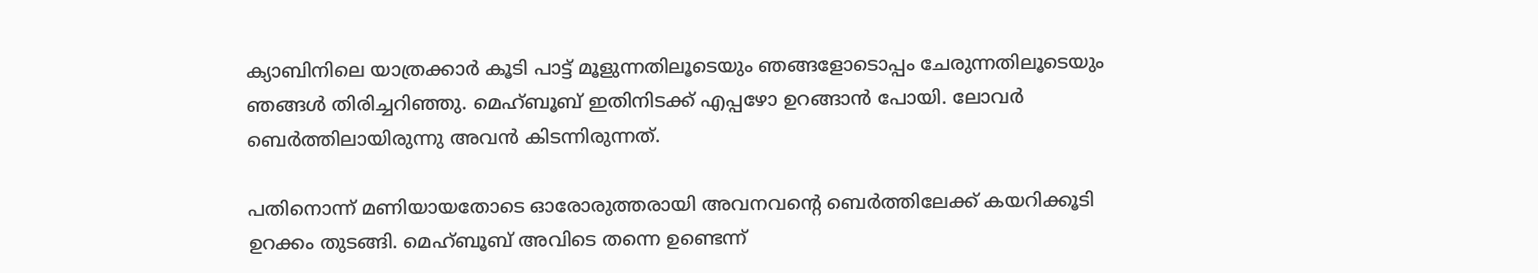ക്യാബിനിലെ യാത്രക്കാർ കൂടി പാട്ട് മൂളുന്നതിലൂടെയും ഞങ്ങളോടൊപ്പം ചേരുന്നതിലൂടെയും ഞങ്ങൾ തിരിച്ചറിഞ്ഞു. മെഹ്ബൂബ് ഇതിനിടക്ക് എപ്പഴോ ഉറങ്ങാൻ പോയി. ലോവർ ബെർത്തിലായിരുന്നു അവൻ കിടന്നിരുന്നത്.

പതിനൊന്ന് മണിയായതോടെ ഓരോരുത്തരായി അവനവൻ്റെ ബെർത്തിലേക്ക് കയറിക്കൂടി ഉറക്കം തുടങ്ങി. മെഹ്ബൂബ് അവിടെ തന്നെ ഉണ്ടെന്ന്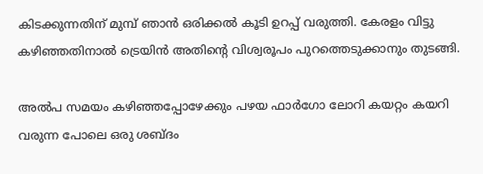കിടക്കുന്നതിന് മുമ്പ് ഞാൻ ഒരിക്കൽ കൂടി ഉറപ്പ് വരുത്തി. കേരളം വിട്ടു കഴിഞ്ഞതിനാൽ ട്രെയിൻ അതിൻ്റെ വിശ്വരൂപം പുറത്തെടുക്കാനും തുടങ്ങി.

അൽപ സമയം കഴിഞ്ഞപ്പോഴേക്കും പഴയ ഫാർഗോ ലോറി കയറ്റം കയറി വരുന്ന പോലെ ഒരു ശബ്ദം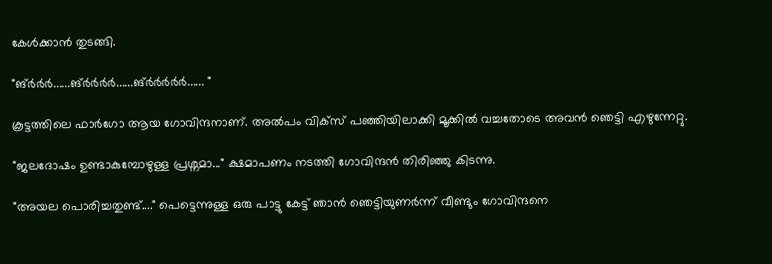കേൾക്കാൻ തുടങ്ങി.

"ങ്ർർർ......ങ്ർർർർ......ങ്ർർർർർ...... "

കൂട്ടത്തിലെ ഫാർഗോ ആയ ഗോവിന്ദനാണ്. അൽപം വിക്സ് പഞ്ഞിയിലാക്കി മൂക്കിൽ വച്ചതോടെ അവൻ ഞെട്ടി എഴുന്നേറ്റു.

"ജലദോഷം ഉണ്ടാകുമ്പോഴുള്ള പ്രശ്നമാ..." ക്ഷമാപണം നടത്തി ഗോവിന്ദൻ തിരിഞ്ഞു കിടന്നു.

"അയല പൊരിച്ചതുണ്ട്...." പെട്ടെന്നുള്ള ഒരു പാട്ടു കേട്ട് ഞാൻ ഞെട്ടിയുണർന്ന് വീണ്ടും ഗോവിന്ദനെ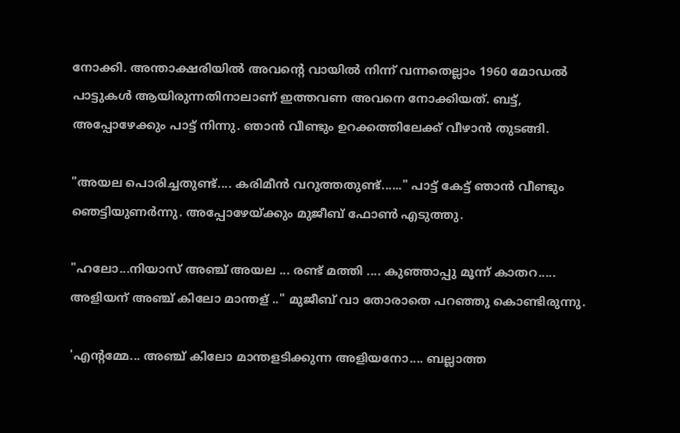നോക്കി. അന്താക്ഷരിയിൽ അവൻ്റെ വായിൽ നിന്ന് വന്നതെല്ലാം 1960 മോഡൽ പാട്ടുകൾ ആയിരുന്നതിനാലാണ് ഇത്തവണ അവനെ നോക്കിയത്. ബട്ട്, അപ്പോഴേക്കും പാട്ട് നിന്നു. ഞാൻ വീണ്ടും ഉറക്കത്തിലേക്ക് വീഴാൻ തുടങ്ങി.

"അയല പൊരിച്ചതുണ്ട്.... കരിമീൻ വറുത്തതുണ്ട്......" പാട്ട് കേട്ട് ഞാൻ വീണ്ടും ഞെട്ടിയുണർന്നു. അപ്പോഴേയ്ക്കും മുജീബ് ഫോൺ എടുത്തു.

"ഹലോ...നിയാസ് അഞ്ച് അയല ... രണ്ട് മത്തി .... കുഞ്ഞാപ്പു മൂന്ന് കാതറ..... അളിയന് അഞ്ച് കിലോ മാന്തള് .." മുജീബ് വാ തോരാതെ പറഞ്ഞു കൊണ്ടിരുന്നു.

'എൻ്റമ്മേ... അഞ്ച് കിലോ മാന്തളടിക്കുന്ന അളിയനോ.... ബല്ലാത്ത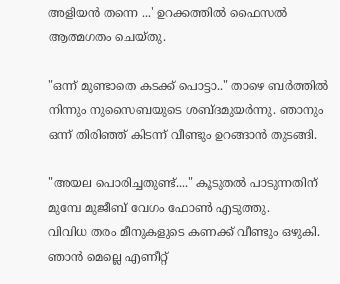അളിയൻ തന്നെ ...' ഉറക്കത്തിൽ ഫൈസൽ ആത്മഗതം ചെയ്തു.

"ഒന്ന് മുണ്ടാതെ കടക്ക് പൊട്ടാ.." താഴെ ബർത്തിൽ നിന്നും നുസൈബയുടെ ശബ്ദമുയർന്നു. ഞാനും ഒന്ന് തിരിഞ്ഞ് കിടന്ന് വീണ്ടും ഉറങ്ങാൻ തുടങ്ങി.

"അയല പൊരിച്ചതുണ്ട്...." കൂടുതൽ പാടുന്നതിന് മുമ്പേ മുജീബ് വേഗം ഫോൺ എടുത്തു.
വിവിധ തരം മീനുകളുടെ കണക്ക് വീണ്ടും ഒഴുകി. ഞാൻ മെല്ലെ എണീറ്റ്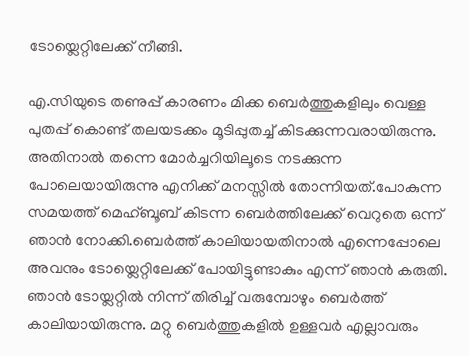ടോയ്ലെറ്റിലേക്ക് നീങ്ങി.

എ.സിയുടെ തണുപ്പ് കാരണം മിക്ക ബെർത്തുകളിലും വെള്ള പുതപ്പ് കൊണ്ട് തലയടക്കം മൂടിപ്പുതച്ച് കിടക്കുന്നവരായിരുന്നു. അതിനാൽ തന്നെ മോർച്ചറിയിലൂടെ നടക്കുന്ന പോലെയായിരുന്നു എനിക്ക് മനസ്സിൽ തോന്നിയത്.പോകുന്ന സമയത്ത് മെഹ്ബൂബ് കിടന്ന ബെർത്തിലേക്ക് വെറുതെ ഒന്ന് ഞാൻ നോക്കി.ബെർത്ത് കാലിയായതിനാൽ എന്നെപ്പോലെ അവനും ടോയ്ലെറ്റിലേക്ക് പോയിട്ടുണ്ടാകും എന്ന് ഞാൻ കരുതി. ഞാൻ ടോയ്ലറ്റിൽ നിന്ന് തിരിച്ച് വരുമ്പോഴും ബെർത്ത് കാലിയായിരുന്നു. മറ്റു ബെർത്തുകളിൽ ഉള്ളവർ എല്ലാവരും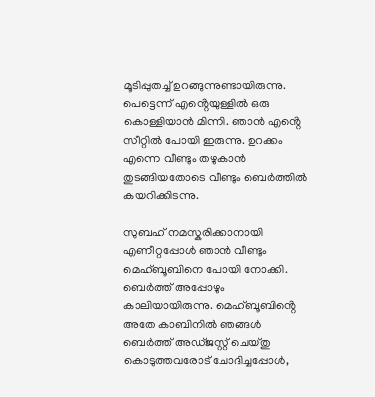മൂടിപ്പുതച്ച് ഉറങ്ങുന്നുണ്ടായിരുന്നു. പെട്ടെന്ന് എൻ്റെയുള്ളിൽ ഒരു കൊള്ളിയാൻ മിന്നി. ഞാൻ എൻ്റെ സീറ്റിൽ പോയി ഇരുന്നു. ഉറക്കം എന്നെ വീണ്ടും തഴുകാൻ തുടങ്ങിയതോടെ വീണ്ടും ബെർത്തിൽ കയറിക്കിടന്നു.

സുബഹ് നമസ്കരിക്കാനായി എണീറ്റപ്പോൾ ഞാൻ വീണ്ടും മെഹ്ബൂബിനെ പോയി നോക്കി. ബെർത്ത് അപ്പോഴും കാലിയായിരുന്നു. മെഹ്ബൂബിൻ്റെ അതേ കാബിനിൽ ഞങ്ങൾ ബെർത്ത് അഡ്ജസ്റ്റ് ചെയ്തു കൊടുത്തവരോട് ചോദിച്ചപ്പോൾ,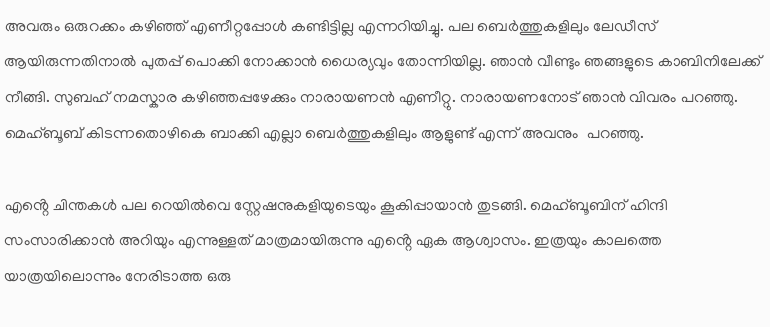അവരും ഒരുറക്കം കഴിഞ്ഞ് എണീറ്റപ്പോൾ കണ്ടിട്ടില്ല എന്നറിയിച്ചു. പല ബെർത്തുകളിലും ലേഡീസ് ആയിരുന്നതിനാൽ പുതപ്പ് പൊക്കി നോക്കാൻ ധൈര്യവും തോന്നിയില്ല. ഞാൻ വീണ്ടും ഞങ്ങളുടെ കാബിനിലേക്ക് നീങ്ങി. സുബഹ് നമസ്കാര കഴിഞ്ഞപ്പഴേക്കും നാരായണൻ എണീറ്റു. നാരായണനോട് ഞാൻ വിവരം പറഞ്ഞു. മെഹ്ബൂബ് കിടന്നതൊഴികെ ബാക്കി എല്ലാ ബെർത്തുകളിലും ആളുണ്ട് എന്ന് അവനും  പറഞ്ഞു.

എൻ്റെ ചിന്തകൾ പല റെയിൽവെ സ്റ്റേഷനുകളിയുടെയും കൂകിപ്പായാൻ തുടങ്ങി. മെഹ്ബൂബിന് ഹിന്ദി സംസാരിക്കാൻ അറിയും എന്നുള്ളത് മാത്രമായിരുന്നു എൻ്റെ ഏക ആശ്വാസം. ഇത്രയും കാലത്തെ യാത്രയിലൊന്നും നേരിടാത്ത ഒരു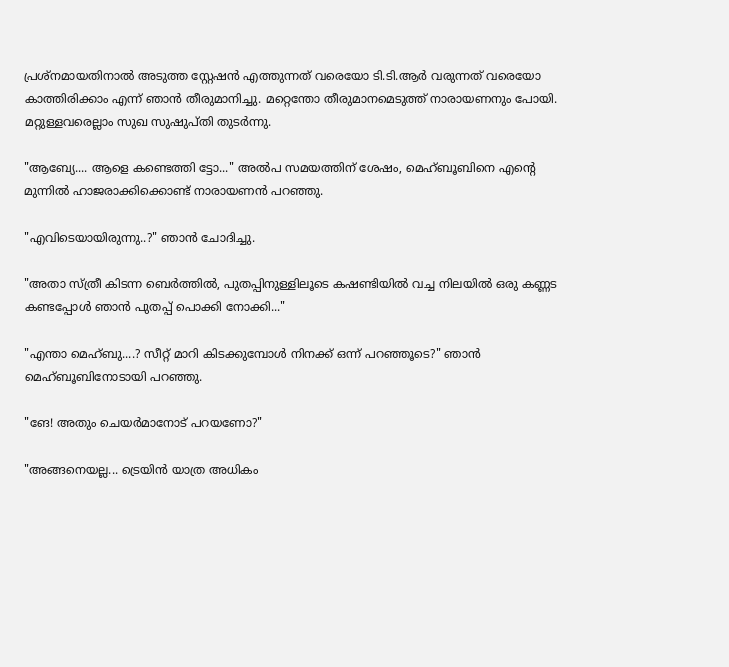പ്രശ്നമായതിനാൽ അടുത്ത സ്റ്റേഷൻ എത്തുന്നത് വരെയോ ടി.ടി.ആർ വരുന്നത് വരെയോ കാത്തിരിക്കാം എന്ന് ഞാൻ തീരുമാനിച്ചു. മറ്റെന്തോ തീരുമാനമെടുത്ത് നാരായണനും പോയി. മറ്റുള്ളവരെല്ലാം സുഖ സുഷുപ്തി തുടർന്നു.

"ആബ്യേ.... ആളെ കണ്ടെത്തി ട്ടോ..." അൽപ സമയത്തിന് ശേഷം, മെഹ്ബൂബിനെ എൻ്റെ മുന്നിൽ ഹാജരാക്കിക്കൊണ്ട് നാരായണൻ പറഞ്ഞു.

"എവിടെയായിരുന്നു..?" ഞാൻ ചോദിച്ചു.

"അതാ സ്ത്രീ കിടന്ന ബെർത്തിൽ, പുതപ്പിനുള്ളിലൂടെ കഷണ്ടിയിൽ വച്ച നിലയിൽ ഒരു കണ്ണട കണ്ടപ്പോൾ ഞാൻ പുതപ്പ് പൊക്കി നോക്കി..."

"എന്താ മെഹ്ബു....? സീറ്റ് മാറി കിടക്കുമ്പോൾ നിനക്ക് ഒന്ന് പറഞ്ഞൂടെ?" ഞാൻ മെഹ്ബൂബിനോടായി പറഞ്ഞു.

"ങേ! അതും ചെയർമാനോട് പറയണോ?"

"അങ്ങനെയല്ല... ട്രെയിൻ യാത്ര അധികം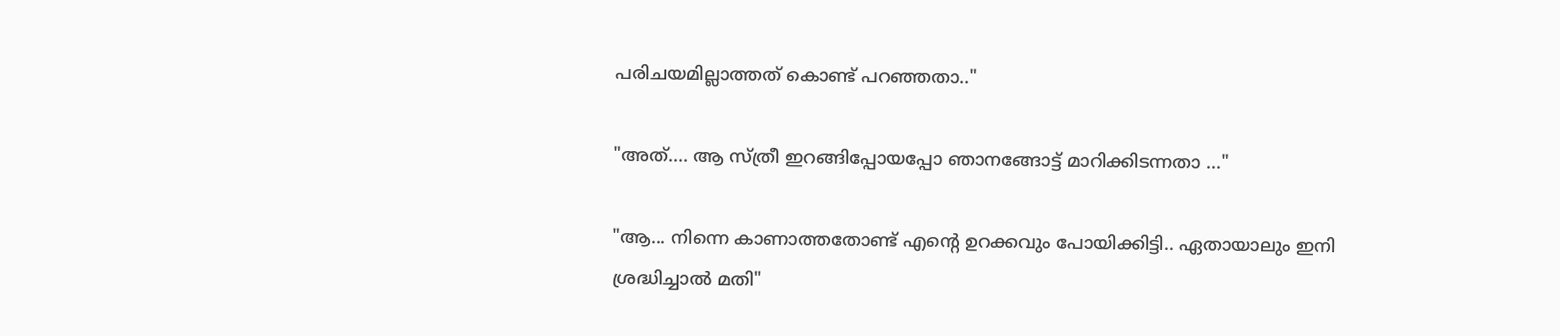പരിചയമില്ലാത്തത് കൊണ്ട് പറഞ്ഞതാ.."

"അത്.... ആ സ്ത്രീ ഇറങ്ങിപ്പോയപ്പോ ഞാനങ്ങോട്ട് മാറിക്കിടന്നതാ ..."

"ആ... നിന്നെ കാണാത്തതോണ്ട് എൻ്റെ ഉറക്കവും പോയിക്കിട്ടി.. ഏതായാലും ഇനി ശ്രദ്ധിച്ചാൽ മതി"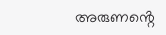അരുണൻ്റെ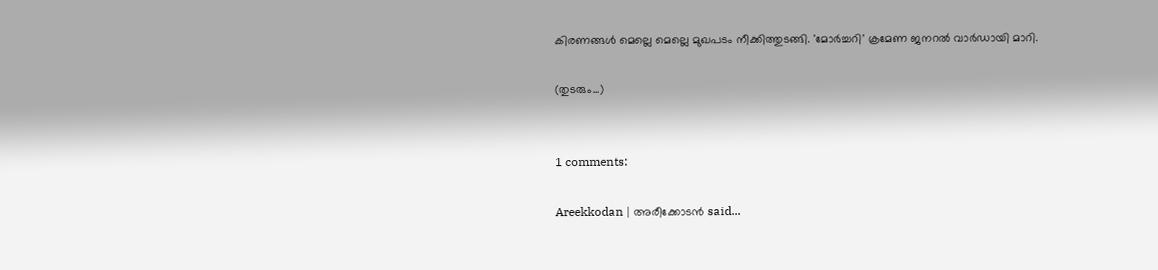കിരണങ്ങൾ മെല്ലെ മെല്ലെ മുഖപടം നീക്കിത്തുടങ്ങി. 'മോർച്ചറി' ക്രമേണ ജനറൽ വാർഡായി മാറി.

(തുടരും...)


1 comments:

Areekkodan | അരീക്കോടന്‍ said...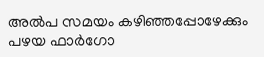അൽപ സമയം കഴിഞ്ഞപ്പോഴേക്കും പഴയ ഫാർഗോ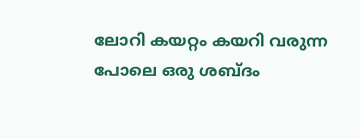ലോറി കയറ്റം കയറി വരുന്ന പോലെ ഒരു ശബ്ദം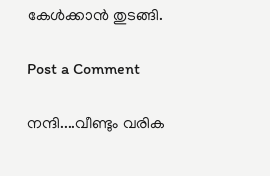കേൾക്കാൻ തുടങ്ങി.

Post a Comment

നന്ദി....വീണ്ടും വരിക